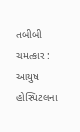તબીબી ચમત્કાર : આયુષ હોસ્પિટલના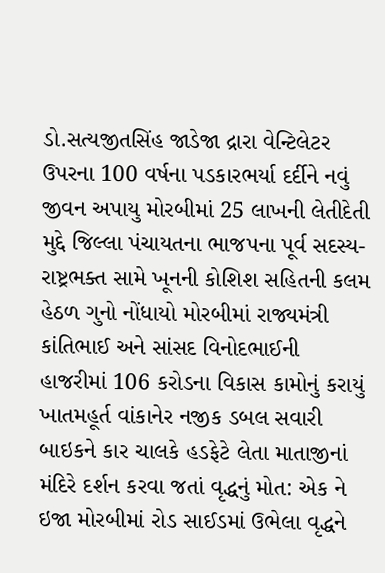ડો.સત્યજીતસિંહ જાડેજા દ્રારા વેન્ટિલેટર ઉપરના 100 વર્ષના પડકારભર્યા દર્દીને નવું જીવન અપાયુ મોરબીમાં 25 લાખની લેતીદેતી મુદ્દે જિલ્લા પંચાયતના ભાજપના પૂર્વ સદસ્ય-રાષ્ટ્રભક્ત સામે ખૂનની કોશિશ સહિતની કલમ હેઠળ ગુનો નોંધાયો મોરબીમાં રાજ્યમંત્રી કાંતિભાઈ અને સાંસદ વિનોદભાઈની હાજરીમાં 106 કરોડના વિકાસ કામોનું કરાયું ખાતમહૂર્ત વાંકાનેર નજીક ડબલ સવારી બાઇકને કાર ચાલકે હડફેટે લેતા માતાજીનાં મંદિરે દર્શન કરવા જતાં વૃદ્ધનું મોત: એક ને ઇજા મોરબીમાં રોડ સાઈડમાં ઉભેલા વૃદ્ધને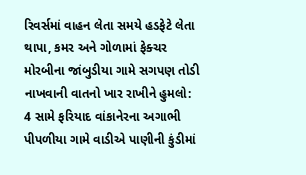રિવર્સમાં વાહન લેતા સમયે હડફેટે લેતા થાપા, કમર અને ગોળામાં ફેક્ચર મોરબીના જાંબુડીયા ગામે સગપણ તોડી નાખવાની વાતનો ખાર રાખીને હુમલો: 4 સામે ફરિયાદ વાંકાનેરના અગાભી પીપળીયા ગામે વાડીએ પાણીની કુંડીમાં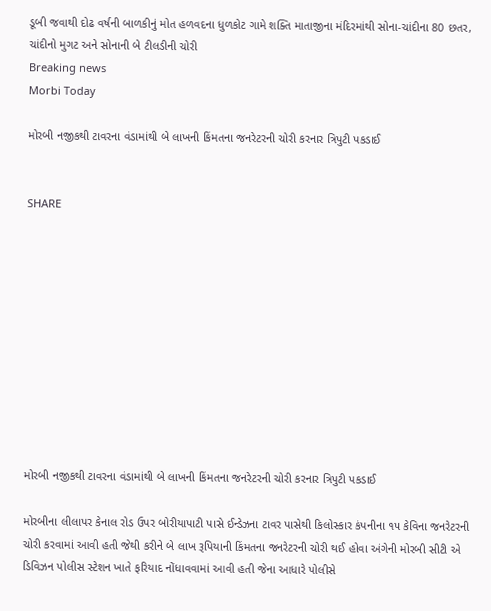ડૂબી જવાથી દોઢ વર્ષની બાળકીનું મોત હળવદના ધુળકોટ ગામે શક્તિ માતાજીના મંદિરમાંથી સોના-ચાંદીના 80 છતર, ચાંદીનો મુગટ અને સોનાની બે ટીલડીની ચોરી
Breaking news
Morbi Today

મોરબી નજીકથી ટાવરના વંડામાંથી બે લાખની કિંમતના જનરેટરની ચોરી કરનાર ત્રિપુટી પકડાઈ


SHARE











મોરબી નજીકથી ટાવરના વંડામાંથી બે લાખની કિંમતના જનરેટરની ચોરી કરનાર ત્રિપુટી પકડાઈ

મોરબીના લીલાપર કેનાલ રોડ ઉપર બોરીયાપાટી પાસે ઈન્ડેઝના ટાવર પાસેથી કિલોસ્કાર કંપનીના ૧૫ કેવિના જનરેટરની ચોરી કરવામાં આવી હતી જેથી કરીને બે લાખ રૂપિયાની કિંમતના જનરેટરની ચોરી થઈ હોવા અંગેની મોરબી સીટી એ ડિવિઝન પોલીસ સ્ટેશન ખાતે ફરિયાદ નોંધાવવામાં આવી હતી જેના આધારે પોલીસે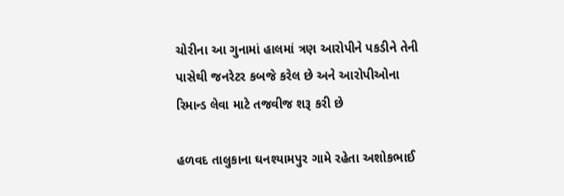ચોરીના આ ગુનામાં હાલમાં ત્રણ આરોપીને પકડીને તેની પાસેથી જનરેટર કબજે કરેલ છે અને આરોપીઓના રિમાન્ડ લેવા માટે તજવીજ શરૂ કરી છે

હળવદ તાલુકાના ઘનશ્યામપુર ગામે રહેતા અશોકભાઈ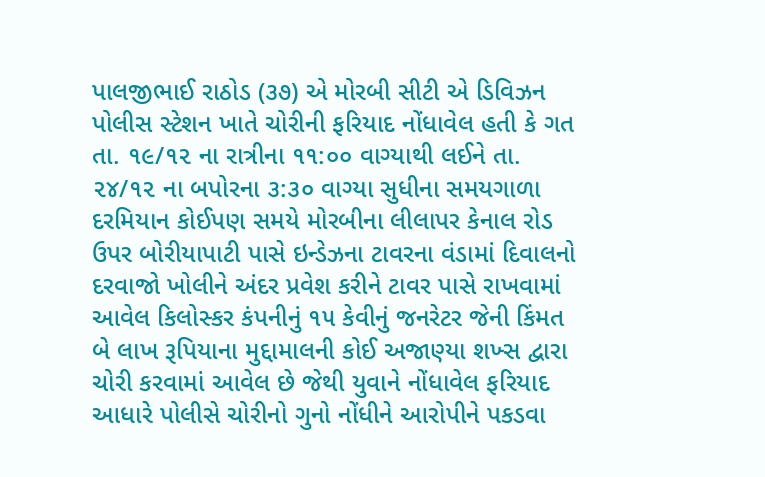પાલજીભાઈ રાઠોડ (૩૭) એ મોરબી સીટી એ ડિવિઝન પોલીસ સ્ટેશન ખાતે ચોરીની ફરિયાદ નોંધાવેલ હતી કે ગત તા. ૧૯/૧૨ ના રાત્રીના ૧૧:૦૦ વાગ્યાથી લઈને તા. ૨૪/૧૨ ના બપોરના ૩:૩૦ વાગ્યા સુધીના સમયગાળા દરમિયાન કોઈપણ સમયે મોરબીના લીલાપર કેનાલ રોડ ઉપર બોરીયાપાટી પાસે ઇન્ડેઝના ટાવરના વંડામાં દિવાલનો દરવાજો ખોલીને અંદર પ્રવેશ કરીને ટાવર પાસે રાખવામાં આવેલ કિલોસ્કર કંપનીનું ૧૫ કેવીનું જનરેટર જેની કિંમત બે લાખ રૂપિયાના મુદ્દામાલની કોઈ અજાણ્યા શખ્સ દ્વારા ચોરી કરવામાં આવેલ છે જેથી યુવાને નોંધાવેલ ફરિયાદ આધારે પોલીસે ચોરીનો ગુનો નોંધીને આરોપીને પકડવા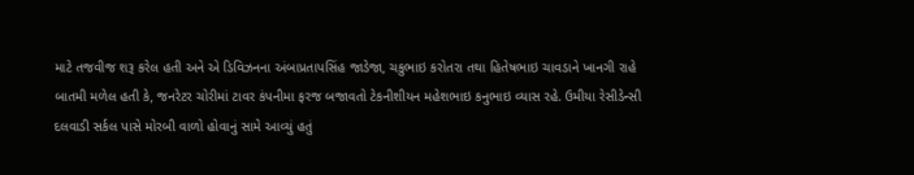માટે તજવીજ શરૂ કરેલ હતી અને એ ડિવિઝનના અંબાપ્રતાપસિંહ જાડેજા, ચકુભાઇ કરોતરા તથા હિતેષભાઇ ચાવડાને ખાનગી રાહે બાતમી મળેલ હતી કે, જનરેટર ચોરીમાં ટાવર કંપનીમા ફરજ બજાવતો ટેકનીશીયન મહેશભાઇ કનુભાઇ વ્યાસ રહે. ઉમીયા રેસીડેન્સી દલવાડી સર્કલ પાસે મોરબી વાળો હોવાનું સામે આવ્યું હતું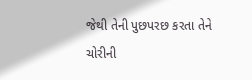જેથી તેની પુછપરછ કરતા તેને ચોરીની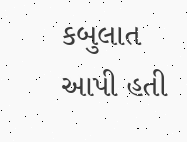કબુલાત આપી હતી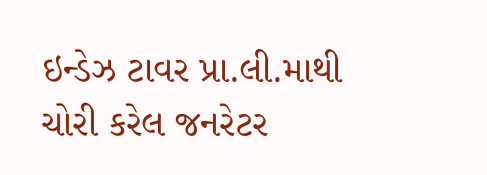ઇન્ડેઝ ટાવર પ્રા.લી.માથી ચોરી કરેલ જનરેટર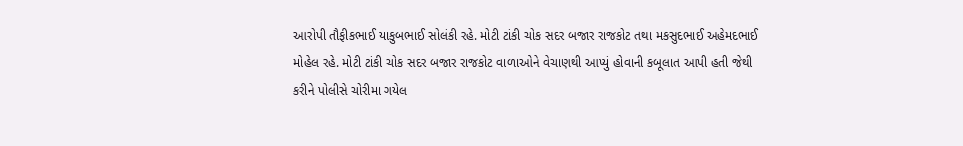આરોપી તૌફીકભાઈ યાકુબભાઈ સોલંકી રહે. મોટી ટાંકી ચોક સદર બજાર રાજકોટ તથા મકસુદભાઈ અહેમદભાઈ મોહેલ રહે. મોટી ટાંકી ચોક સદર બજાર રાજકોટ વાળાઓને વેચાણથી આપ્યું હોવાની કબૂલાત આપી હતી જેથી કરીને પોલીસે ચોરીમા ગયેલ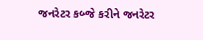જનરેટર કબ્જે કરીને જનરેટર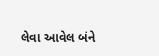લેવા આવેલ બંને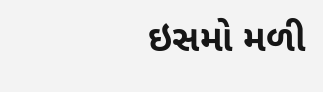ઇસમો મળી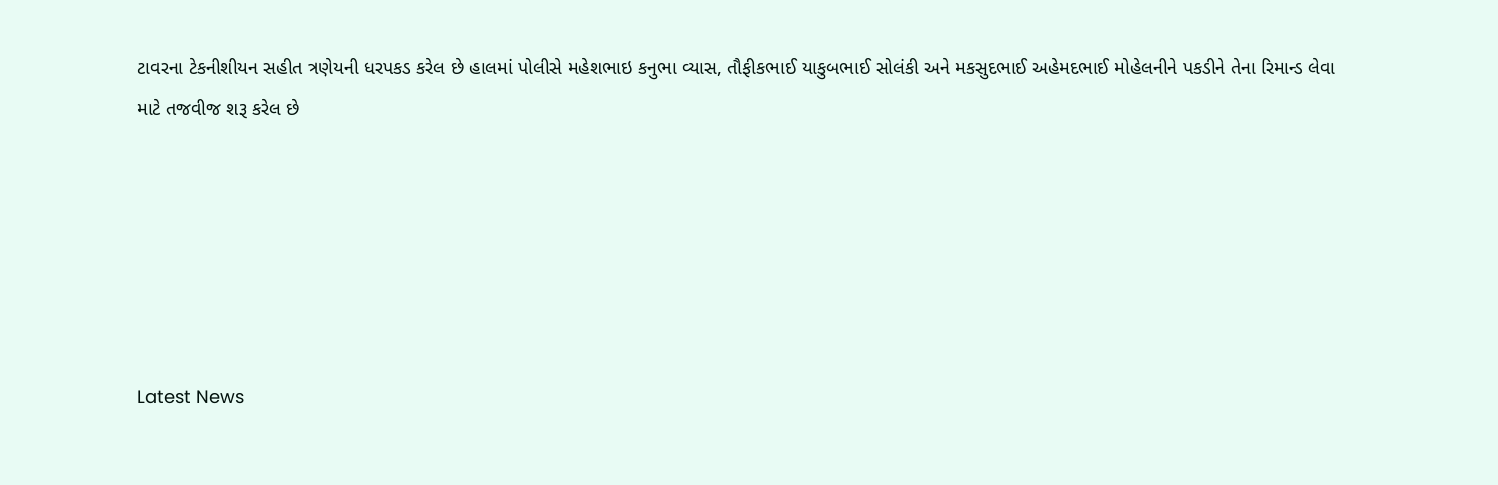ટાવરના ટેકનીશીયન સહીત ત્રણેયની ધરપકડ કરેલ છે હાલમાં પોલીસે મહેશભાઇ કનુભા વ્યાસ, તૌફીકભાઈ યાકુબભાઈ સોલંકી અને મકસુદભાઈ અહેમદભાઈ મોહેલનીને પકડીને તેના રિમાન્ડ લેવા માટે તજવીજ શરૂ કરેલ છે






Latest News